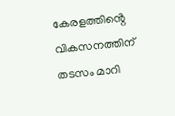കേരളത്തിൻ്റെ വികസനത്തിന് തടസം മാറി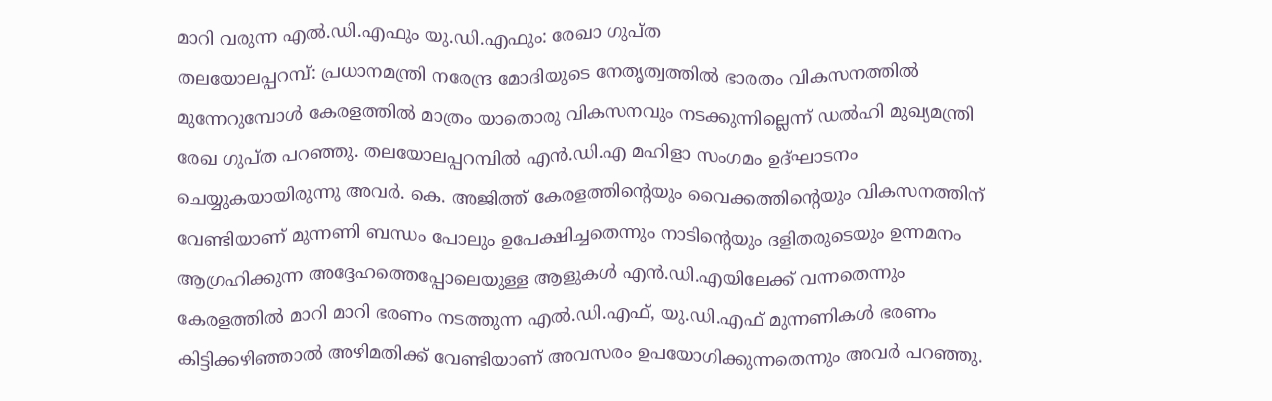മാറി വരുന്ന എൽ.ഡി.എഫും യു.ഡി.എഫും: രേഖാ ഗുപ്ത
തലയോലപ്പറമ്പ്: പ്രധാനമന്ത്രി നരേന്ദ്ര മോദിയുടെ നേതൃത്വത്തിൽ ഭാരതം വികസനത്തിൽ മുന്നേറുമ്പോൾ കേരളത്തിൽ മാത്രം യാതൊരു വികസനവും നടക്കുന്നില്ലെന്ന് ഡൽഹി മുഖ്യമന്ത്രി രേഖ ഗുപ്ത പറഞ്ഞു. തലയോലപ്പറമ്പിൽ എൻ.ഡി.എ മഹിളാ സംഗമം ഉദ്ഘാടനം ചെയ്യുകയായിരുന്നു അവർ. കെ. അജിത്ത് കേരളത്തിൻ്റെയും വൈക്കത്തിൻ്റെയും വികസനത്തിന് വേണ്ടിയാണ് മുന്നണി ബന്ധം പോലും ഉപേക്ഷിച്ചതെന്നും നാടിൻ്റെയും ദളിതരുടെയും ഉന്നമനം ആഗ്രഹിക്കുന്ന അദ്ദേഹത്തെപ്പോലെയുള്ള ആളുകൾ എൻ.ഡി.എയിലേക്ക് വന്നതെന്നും കേരളത്തിൽ മാറി മാറി ഭരണം നടത്തുന്ന എൽ.ഡി.എഫ്, യു.ഡി.എഫ് മുന്നണികൾ ഭരണം കിട്ടിക്കഴിഞ്ഞാൽ അഴിമതിക്ക് വേണ്ടിയാണ് അവസരം ഉപയോഗിക്കുന്നതെന്നും അവർ പറഞ്ഞു.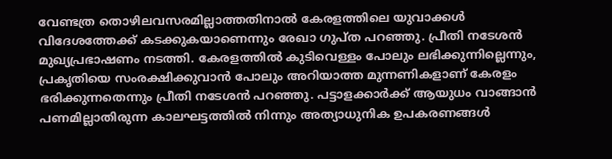വേണ്ടത്ര തൊഴിലവസരമില്ലാത്തതിനാൽ കേരളത്തിലെ യുവാക്കൾ വിദേശത്തേക്ക് കടക്കുകയാണെന്നും രേഖാ ഗുപ്ത പറഞ്ഞു. പ്രീതി നടേശൻ മുഖ്യപ്രഭാഷണം നടത്തി. കേരളത്തിൽ കുടിവെള്ളം പോലും ലഭിക്കുന്നില്ലെന്നും, പ്രകൃതിയെ സംരക്ഷിക്കുവാൻ പോലും അറിയാത്ത മുന്നണികളാണ് കേരളം ഭരിക്കുന്നതെന്നും പ്രീതി നടേശൻ പറഞ്ഞു. പട്ടാളക്കാർക്ക് ആയുധം വാങ്ങാൻ പണമില്ലാതിരുന്ന കാലഘട്ടത്തിൽ നിന്നും അത്യാധുനിക ഉപകരണങ്ങൾ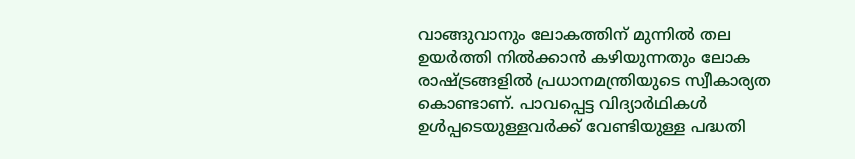വാങ്ങുവാനും ലോകത്തിന് മുന്നിൽ തല ഉയർത്തി നിൽക്കാൻ കഴിയുന്നതും ലോക രാഷ്ട്രങ്ങളിൽ പ്രധാനമന്ത്രിയുടെ സ്വീകാര്യത കൊണ്ടാണ്. പാവപ്പെട്ട വിദ്യാർഥികൾ ഉൾപ്പടെയുള്ളവർക്ക് വേണ്ടിയുള്ള പദ്ധതി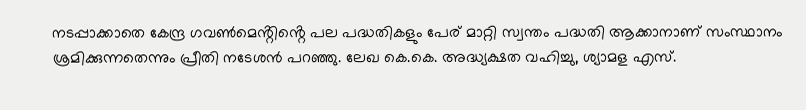നടപ്പാക്കാതെ കേന്ദ്ര ഗവൺമെൻ്റിൻ്റെ പല പദ്ധതികളും പേര് മാറ്റി സ്വന്തം പദ്ധതി ആക്കാനാണ് സംസ്ഥാനം ശ്രമിക്കുന്നതെന്നും പ്രീതി നടേശൻ പറഞ്ഞു. ലേഖ കെ.കെ. അദ്ധ്യക്ഷത വഹിച്ചു, ശ്യാമള എസ്.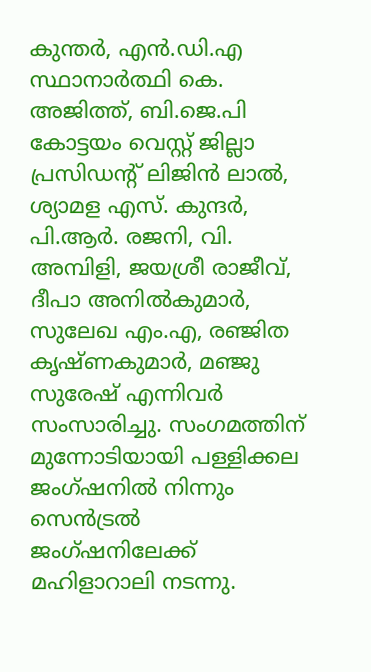കുന്തർ, എൻ.ഡി.എ സ്ഥാനാർത്ഥി കെ. അജിത്ത്, ബി.ജെ.പി കോട്ടയം വെസ്റ്റ് ജില്ലാ പ്രസിഡൻ്റ് ലിജിൻ ലാൽ, ശ്യാമള എസ്. കുന്ദർ, പി.ആർ. രജനി, വി. അമ്പിളി, ജയശ്രീ രാജീവ്, ദീപാ അനിൽകുമാർ, സുലേഖ എം.എ, രഞ്ജിത കൃഷ്ണകുമാർ, മഞ്ജു സുരേഷ് എന്നിവർ സംസാരിച്ചു. സംഗമത്തിന് മുന്നോടിയായി പള്ളിക്കല ജംഗ്ഷനിൽ നിന്നും സെൻട്രൽ ജംഗ്ഷനിലേക്ക് മഹിളാറാലി നടന്നു.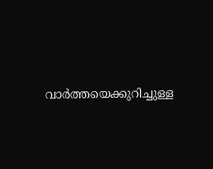വാർത്തയെക്കുറിച്ചുള്ള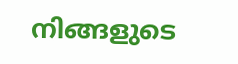നിങ്ങളുടെ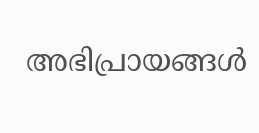അഭിപ്രായങ്ങൾ